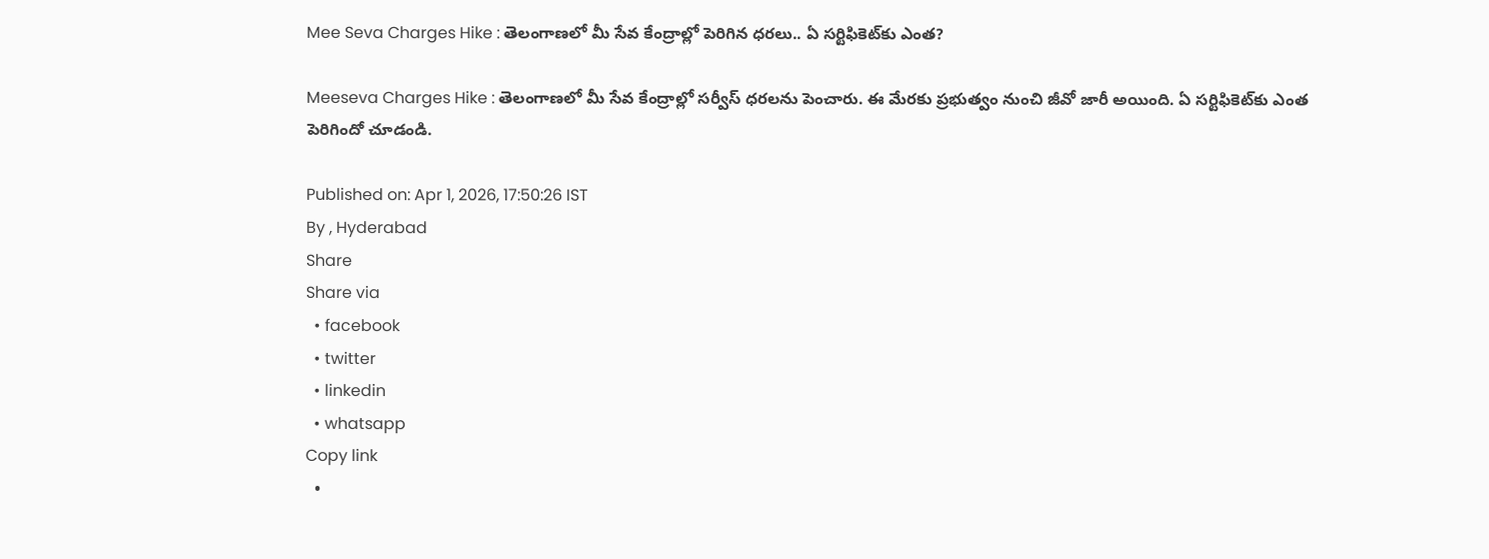Mee Seva Charges Hike : తెలంగాణలో మీ సేవ కేంద్రాల్లో పెరిగిన ధరలు.. ఏ సర్టిఫికెట్‌కు ఎంత?

Meeseva Charges Hike : తెలంగాణలో మీ సేవ కేంద్రాల్లో సర్వీస్ ధరలను పెంచారు. ఈ మేరకు ప్రభుత్వం నుంచి జీవో జారీ అయింది. ఏ సర్టిఫికెట్‌కు ఎంత పెరిగిందో చూడండి.

Published on: Apr 1, 2026, 17:50:26 IST
By , Hyderabad
Share
Share via
  • facebook
  • twitter
  • linkedin
  • whatsapp
Copy link
  •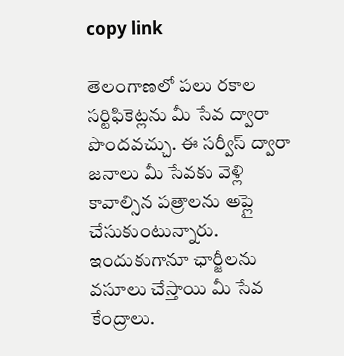copy link

తెలంగాణలో పలు రకాల సర్టిఫికెట్లను మీ సేవ ద్వారా పొందవచ్చు. ఈ సర్వీస్ ద్వారా జనాలు మీ సేవకు వెళ్లి కావాల్సిన పత్రాలను అప్లై చేసుకుంటున్నారు. ఇందుకుగానూ ఛార్జీలను వసూలు చేస్తాయి మీ సేవ కేంద్రాలు.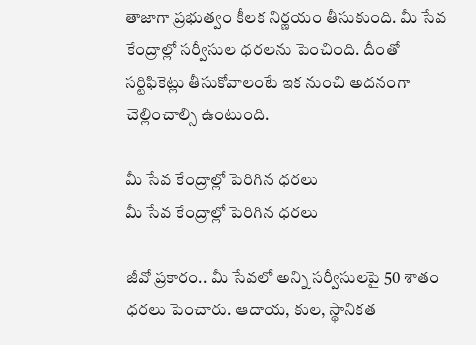తాజాగా ప్రభుత్వం కీలక నిర్ణయం తీసుకుంది. మీ సేవ కేంద్రాల్లో సర్వీసుల ధరలను పెంచింది. దీంతో సర్టిఫికెట్లు తీసుకోవాలంటే ఇక నుంచి అదనంగా చెల్లించాల్సి ఉంటుంది.

మీ సేవ కేంద్రాల్లో పెరిగిన ధరలు
మీ సేవ కేంద్రాల్లో పెరిగిన ధరలు

జీవో ప్రకారం.. మీ సేవలో అన్ని సర్వీసులపై 50 శాతం ధరలు పెంచారు. ఆదాయ, కుల, స్థానికత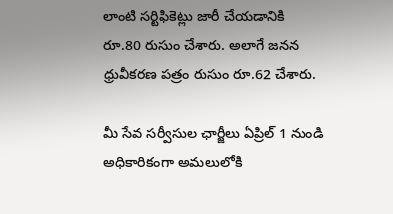లాంటి సర్టిఫికెట్లు జారీ చేయడానికి రూ.80 రుసుం చేశారు. అలాగే జనన ధ్రువీకరణ పత్రం రుసుం రూ.62 చేశారు.

మీ సేవ సర్వీసుల ఛార్జీలు ఏప్రిల్ 1 నుండి అధికారికంగా అమలులోకి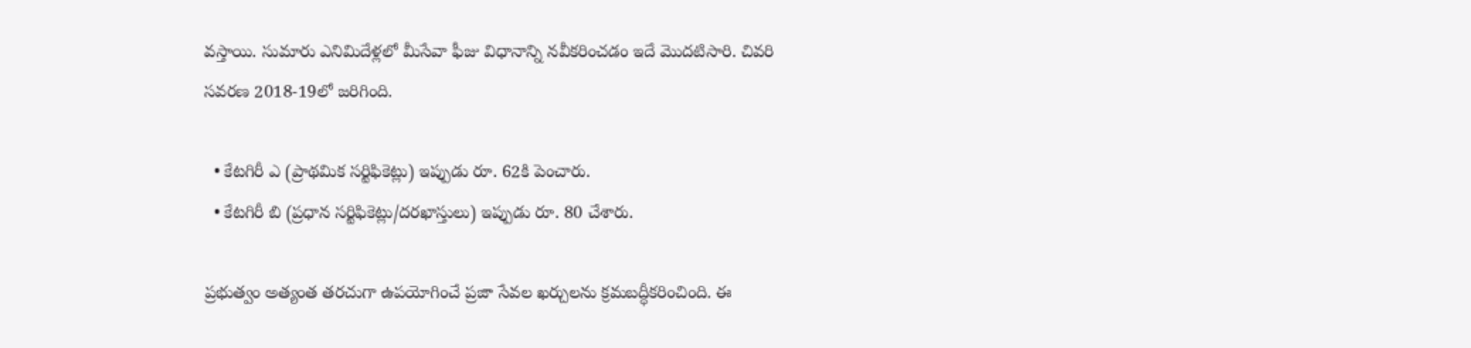వస్తాయి. సుమారు ఎనిమిదేళ్లలో మీసేవా ఫీజు విధానాన్ని నవీకరించడం ఇదే మొదటిసారి. చివరి సవరణ 2018-19లో జరిగింది.

  • కేటగిరీ ఎ (ప్రాథమిక సర్టిఫికెట్లు) ఇప్పుడు రూ. 62కి పెంచారు.
  • కేటగిరీ బి (ప్రధాన సర్టిఫికెట్లు/దరఖాస్తులు) ఇప్పుడు రూ. 80 చేశారు.

ప్రభుత్వం అత్యంత తరచుగా ఉపయోగించే ప్రజా సేవల ఖర్చులను క్రమబద్ధీకరించింది. ఈ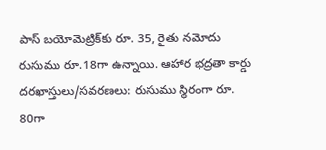పాస్ బయోమెట్రిక్‌కు రూ. 35, రైతు నమోదు రుసుము రూ.18గా ఉన్నాయి. ఆహార భద్రతా కార్డు దరఖాస్తులు/సవరణలు: రుసుము స్థిరంగా రూ. 80గా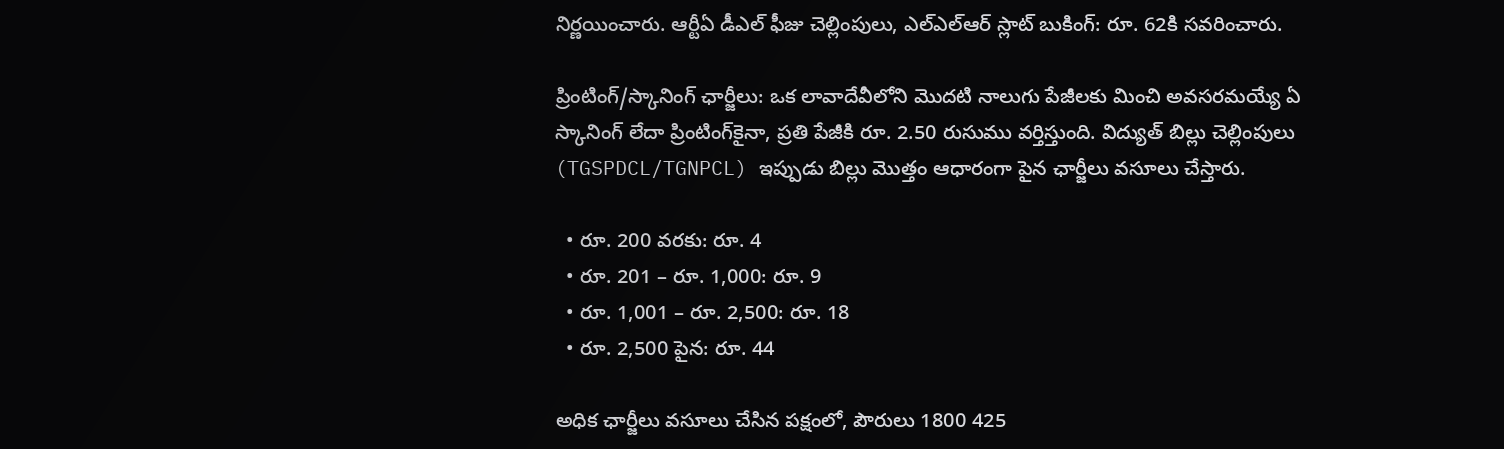నిర్ణయించారు. ఆర్టీఏ డీఎల్ ఫీజు చెల్లింపులు, ఎల్ఎల్ఆర్ స్లాట్ బుకింగ్: రూ. 62కి సవరించారు.

ప్రింటింగ్/స్కానింగ్ ఛార్జీలు: ఒక లావాదేవీలోని మొదటి నాలుగు పేజీలకు మించి అవసరమయ్యే ఏ స్కానింగ్ లేదా ప్రింటింగ్‌కైనా, ప్రతి పేజీకి రూ. 2.50 రుసుము వర్తిస్తుంది. విద్యుత్ బిల్లు చెల్లింపులు (TGSPDCL/TGNPCL) ఇప్పుడు బిల్లు మొత్తం ఆధారంగా పైన ఛార్జీలు వసూలు చేస్తారు.

  • రూ. 200 వరకు: రూ. 4
  • రూ. 201 – రూ. 1,000: రూ. 9
  • రూ. 1,001 – రూ. 2,500: రూ. 18
  • రూ. 2,500 పైన: రూ. 44

అధిక ఛార్జీలు వసూలు చేసిన పక్షంలో, పౌరులు 1800 425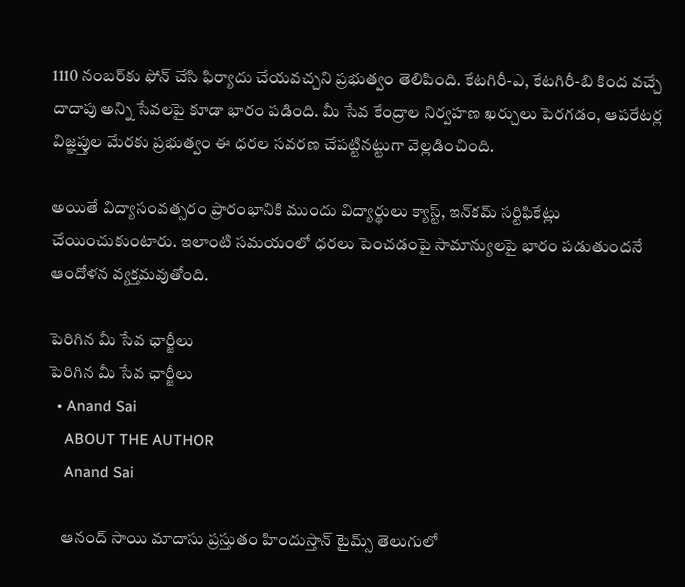1110 నంబర్‌కు ఫోన్ చేసి ఫిర్యాదు చేయవచ్చని ప్రభుత్వం తెలిపింది. కేటగిరీ-ఎ, కేటగిరీ-బి కింద వచ్చే దాదాపు అన్ని సేవలపై కూడా భారం పడింది. మీ సేవ కేంద్రాల నిర్వహణ ఖర్చులు పెరగడం, ఆపరేటర్ల విజ్ఞప్తుల మేరకు ప్రభుత్వం ఈ ధరల సవరణ చేపట్టినట్టుగా వెల్లడించింది.

అయితే విద్యాసంవత్సరం ప్రారంభానికి ముందు విద్యార్థులు క్యాస్ట్, ఇన్‌‌కమ్ సర్టిఫికేట్లు చేయించుకుంటారు. ఇలాంటి సమయంలో ధరలు పెంచడంపై సామాన్యులపై భారం పడుతుందనే ఆందోళన వ్యక్తమవుతోంది.

పెరిగిన మీ సేవ ఛార్జీలు
పెరిగిన మీ సేవ ఛార్జీలు
  • Anand Sai
    ABOUT THE AUTHOR
    Anand Sai

    ఆనంద్ సాయి మాదాసు ప్రస్తుతం హిందుస్తాన్ టైమ్స్ తెలుగులో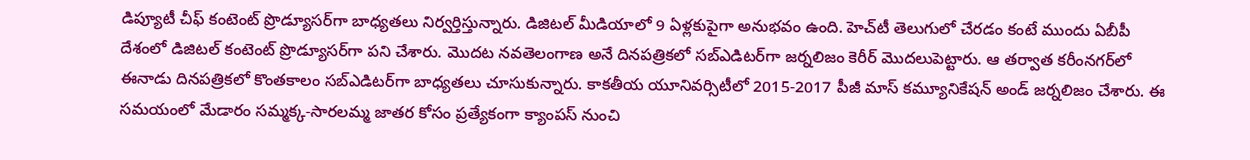డిప్యూటీ చీఫ్ కంటెంట్ ప్రొడ్యూసర్‌గా బాధ్యతలు నిర్వర్తిస్తున్నారు. డిజిటల్ మీడియాలో 9 ఏళ్లకుపైగా అనుభవం ఉంది. హెచ్‌టీ తెలుగులో చేరడం కంటే ముందు ఏబీపీ దేశంలో డిజిటల్ కంటెంట్ ప్రొడ్యూసర్‌గా పని చేశారు. మెుదట నవతెలంగాణ అనే దినపత్రికలో సబ్ఎడిటర్‌గా జర్నలిజం కెరీర్ మెుదలుపెట్టారు. ఆ తర్వాత కరీంనగర్‌లో ఈనాడు దినపత్రికలో కొంతకాలం సబ్‌ఎడిటర్‌గా బాధ్యతలు చూసుకున్నారు. కాకతీయ యూనివర్సిటీలో 2015-2017 పీజీ మాస్ కమ్యూనికేషన్ అండ్ జర్నలిజం చేశారు. ఈ సమయంలో మేడారం సమ్మక్క-సారలమ్మ జాతర కోసం ప్రత్యేకంగా క్యాంపస్ నుంచి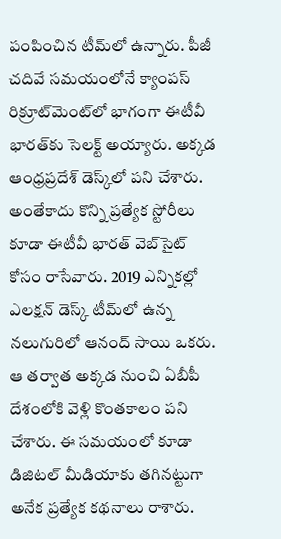పంపించిన టీమ్‌లో ఉన్నారు. పీజీ చదివే సమయంలోనే క్యాంపస్ రిక్రూట్‌మెంట్‌లో భాగంగా ఈటీవీ భారత్‌కు సెలక్ట్ అయ్యారు. అక్కడ ఆంధ్రప్రదేశ్‌ డెస్క్‌లో పని చేశారు. అంతేకాదు కొన్ని ప్రత్యేక స్టోరీలు కూడా ఈటీవీ భారత్ వెబ్‌సైట్ కోసం రాసేవారు. 2019 ఎన్నికల్లో ఎలక్షన్ డెస్క్‌ టీమ్‌లో ఉన్న నలుగురిలో ఆనంద్ సాయి ఒకరు. ఆ తర్వాత అక్కడ నుంచి ఏబీపీ దేశంలోకి వెళ్లి కొంతకాలం పని చేశారు. ఈ సమయంలో కూడా డిజిటల్ మీడియాకు తగినట్టుగా అనేక ప్రత్యేక కథనాలు రాశారు.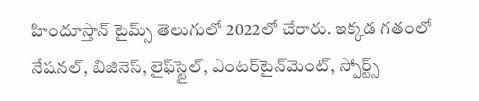హిందూస్తాన్ టైమ్స్‌ తెలుగులో 2022లో చేరారు. ఇక్కడ గతంలో నేషనల్, బిజినెస్, లైఫ్‌స్టైల్, ఎంటర్‌టైన్‌మెంట్‌, స్పోర్ట్స్‌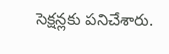సెక్షన్లకు పనిచేశారు.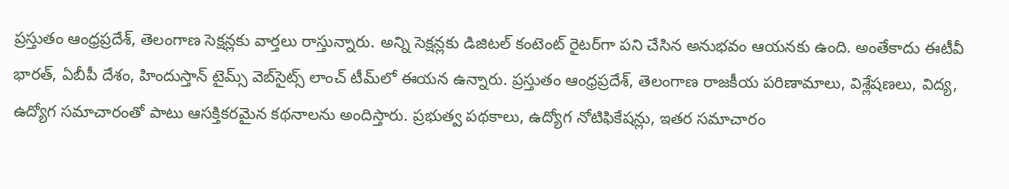ప్రస్తుతం ఆంధ్రప్రదేశ్, తెలంగాణ సెక్షన్లకు వార్తలు రాస్తున్నారు. అన్ని సెక్షన్లకు డిజిటల్ కంటెంట్ రైటర్‌గా పని చేసిన అనుభవం ఆయనకు ఉంది. అంతేకాదు ఈటీవీ భారత్, ఏబీపీ దేశం, హిందుస్తాన్ టైమ్స్ వెబ్‌సైట్స్ లాంచ్ టీమ్‌లో ఈయన ఉన్నారు. ప్రస్తుతం ఆంధ్రప్రదేశ్, తెలంగాణ రాజకీయ పరిణామాలు, విశ్లేషణలు, విద్య, ఉద్యోగ సమాచారంతో పాటు ఆసక్తికరమైన కథనాలను అందిస్తారు. ప్రభుత్వ పథకాలు, ఉద్యోగ నోటిఫికేషన్లు, ఇతర సమాచారం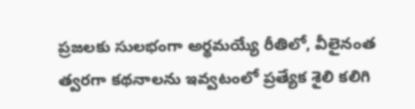ప్రజలకు సులభంగా అర్థమయ్యే రీతిలో, వీలైనంత త్వరగా కథనాలను ఇవ్వటంలో ప్రత్యేక శైలి కలిగి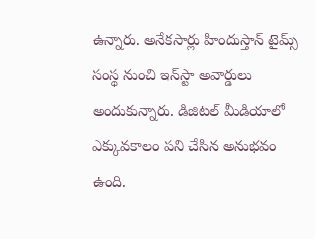ఉన్నారు. అనేకసార్లు హిందుస్తాన్ టైమ్స్ సంస్థ నుంచి ఇన్‌స్టా అవార్డులు అందుకున్నారు. డిజిటల్ మీడియాలో ఎక్కువకాలం పని చేసిన అనుభవం ఉంది.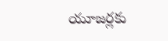యూజర్లకు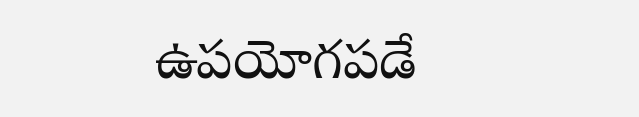ఉపయోగపడే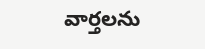వార్తలను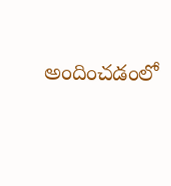అందించడంలో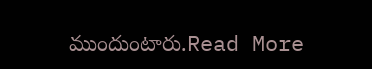ముందుంటారు.Read More